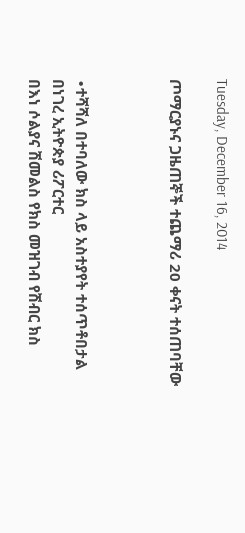Tuesday, December 16, 2014

ጦማርያኑና ጋዜጠኞች ተጨማሪ 20 ቀናት ተሰጠባቸው



∙ተሻሻለ በተባለው ክስ ላይ አስተያየት ተሰጥቶበታል
በነገረ ኢትዮጵያ ሪፖርተር
በእነ ሶልያና ሽመልስ የክስ መዝገብ የሽብር ክስ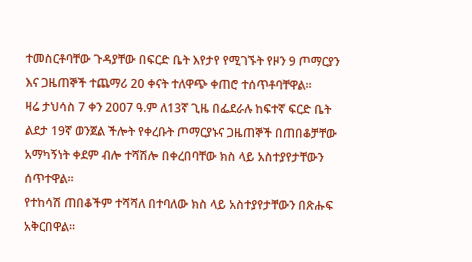ተመስርቶባቸው ጉዳያቸው በፍርድ ቤት እየታየ የሚገኙት የዞን 9 ጦማርያን እና ጋዜጠኞች ተጨማሪ 20 ቀናት ተለዋጭ ቀጠሮ ተሰጥቶባቸዋል፡፡
ዛሬ ታህሳስ 7 ቀን 2007 ዓ.ም ለ13ኛ ጊዜ በፌደራሉ ከፍተኛ ፍርድ ቤት ልደታ 19ኛ ወንጀል ችሎት የቀረቡት ጦማርያኑና ጋዜጠኞች በጠበቆቻቸው አማካኝነት ቀደም ብሎ ተሻሽሎ በቀረበባቸው ክስ ላይ አስተያየታቸውን ሰጥተዋል፡፡
የተከሳሽ ጠበቆችም ተሻሻለ በተባለው ክስ ላይ አስተያየታቸውን በጽሑፍ አቅርበዋል፡፡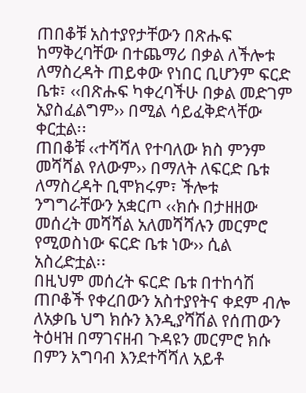ጠበቆቹ አስተያየታቸውን በጽሑፍ ከማቅረባቸው በተጨማሪ በቃል ለችሎቱ ለማስረዳት ጠይቀው የነበር ቢሆንም ፍርድ ቤቱ፣ ‹‹በጽሑፍ ካቀረባችሁ በቃል መድገም አያስፈልግም›› በሚል ሳይፈቅድላቸው ቀርቷል፡፡
ጠበቆቹ ‹‹ተሻሻለ የተባለው ክስ ምንም መሻሻል የለውም›› በማለት ለፍርድ ቤቱ ለማስረዳት ቢሞክሩም፣ ችሎቱ ንግግራቸውን አቋርጦ ‹‹ክሱ በታዘዘው መሰረት መሻሻል አለመሻሻሉን መርምሮ የሚወስነው ፍርድ ቤቱ ነው›› ሲል አስረድቷል፡፡
በዚህም መሰረት ፍርድ ቤቱ በተከሳሽ ጠቦቆች የቀረበውን አስተያየትና ቀደም ብሎ ለአቃቤ ህግ ክሱን እንዲያሻሽል የሰጠውን ትዕዛዝ በማገናዘብ ጉዳዩን መርምሮ ክሱ በምን አግባብ እንደተሻሻለ አይቶ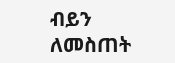ብይን ለመስጠት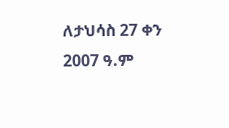ለታህሳስ 27 ቀን 2007 ዓ.ም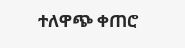ተለዋጭ ቀጠሮ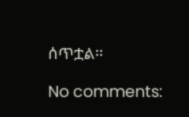ሰጥቷል፡፡

No comments: